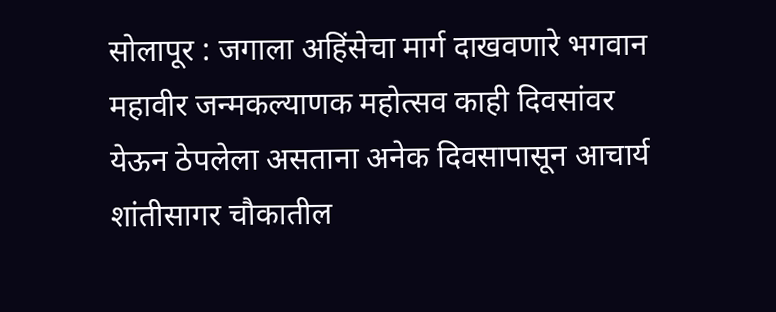सोलापूर : जगाला अहिंसेचा मार्ग दाखवणारे भगवान महावीर जन्मकल्याणक महोत्सव काही दिवसांवर येऊन ठेपलेला असताना अनेक दिवसापासून आचार्य शांतीसागर चौकातील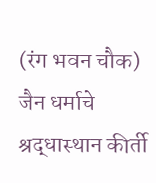(रंग भवन चौक) जैन धर्माचे श्रद्धास्थान कीर्ती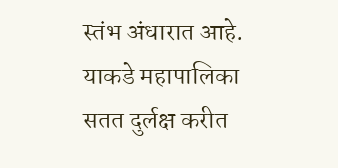स्तंभ अंधारात आहे. याकडे महापालिका सतत दुर्लक्ष करीत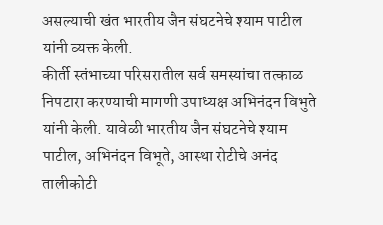असल्याची खंत भारतीय जैन संघटनेचे श्याम पाटील यांनी व्यक्त केली.
कीर्ती स्तंभाच्या परिसरातील सर्व समस्यांचा तत्काळ निपटारा करण्याची मागणी उपाध्यक्ष अभिनंदन विभुते यांनी केली. यावेळी भारतीय जैन संघटनेचे श्याम पाटील, अभिनंदन विभूते, आस्था रोटीचे अनंद तालीकोटी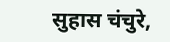सुहास चंचुरे,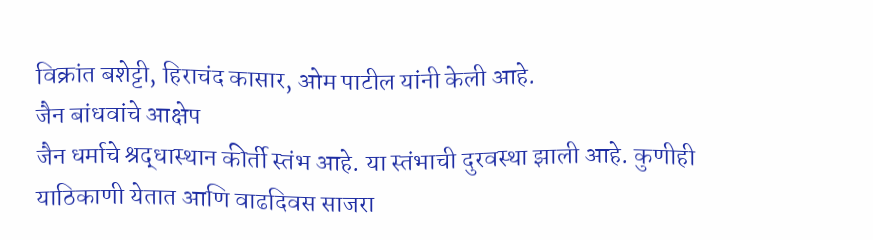विक्रांत बशेट्टी, हिराचंद कासार, ओम पाटील यांनी केली आहे.
जैन बांधवांचे आक्षेप
जैन धर्माचे श्रद्धास्थान कीर्ती स्तंभ आहे. या स्तंभाची दुरवस्था झाली आहे. कुणीही याठिकाणी येतात आणि वाढदिवस साजरा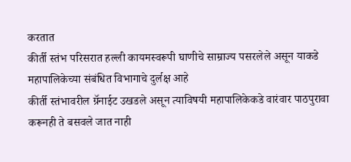करतात
कीर्ती स्तंभ परिसरात हल्ली कायमस्वरूपी घाणीचे साम्राज्य पसरलेले असून याकडे महापालिकेच्या संबंधित विभागाचे दुर्लक्ष आहे
कीर्ती स्तंभावरील ग्रॅनाईट उखडले असून त्याविषयी महापालिकेकडे वारंवार पाठपुरावा करूनही ते बसवले जात नाही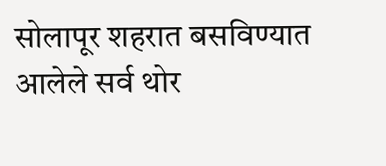सोलापूर शहरात बसविण्यात आलेले सर्व थोर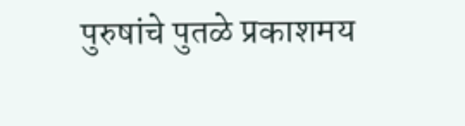पुरुषांचे पुतळे प्रकाशमय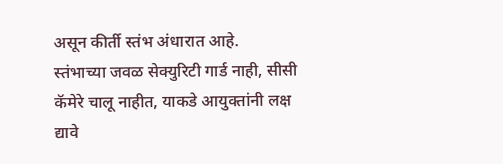असून कीर्ती स्तंभ अंधारात आहे.
स्तंभाच्या जवळ सेक्युरिटी गार्ड नाही, सीसी कॅमेरे चालू नाहीत, याकडे आयुक्तांनी लक्ष द्यावे